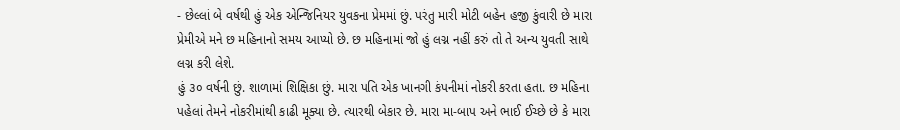- છેલ્લાં બે વર્ષથી હું એક એન્જિનિયર યુવકના પ્રેમમાં છું. પરંતુ મારી મોટી બહેન હજી કુંવારી છે મારા પ્રેમીએ મને છ મહિનાનો સમય આપ્યો છે. છ મહિનામાં જો હું લગ્ન નહીં કરું તો તે અન્ય યુવતી સાથે લગ્ન કરી લેશે.
હું ૩૦ વર્ષની છું. શાળામાં શિક્ષિકા છું. મારા પતિ એક ખાનગી કંપનીમાં નોકરી કરતા હતા. છ મહિના પહેલાં તેમને નોકરીમાંથી કાઢી મૂક્યા છે. ત્યારથી બેકાર છે. મારા મા-બાપ અને ભાઈ ઈચ્છે છે કે મારા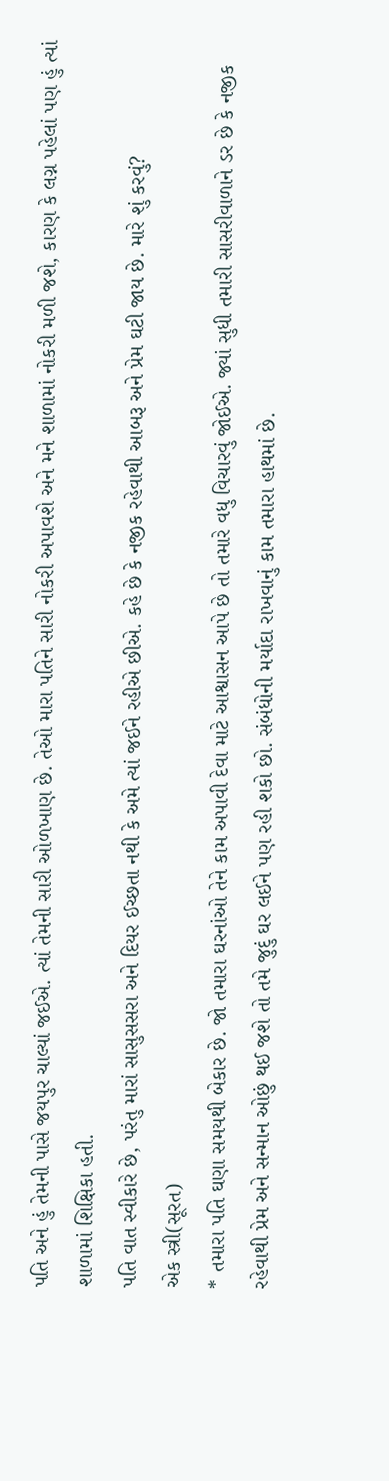પતિ અને હું તેમની પાસે જયપુર ચાલ્યાં જઈએ. ત્યાં તેમની સારી ઓળખાણ છે. તેઓ મારા પતિને સારી નોકરી અપાવશે અને મને શાળામાં નોકરી મળી જશે, કારણ કે લગ્ન પહેલાં પણ હું ત્યાં શાળામાં શિક્ષિકા હતી.
પતિ વાત સ્વીકારે છે, પરંતુ મારાં સાસુસસરા અને દિયર ઈચ્છતા નથી કે અમે ત્યાં જઈને રહીએ છીએ. કહે છે કે નજીક રહેવાથી આબરૂ અને પ્રેમ ઘટી જાય છે. મારે શું કરવું?
એક સ્ત્રી(સૂરત)
* તમારા પતિ ઘણા સમયથી બેકાર છે. જો તમારા ઘરનાંઓ તેને કામ અપાવી દેવા માટે આશ્વાસન આપે છે તો તમારે વધુ વિચારવું જોઈએ. જ્યાં સુધી તમારી સાસરીવાળાને ડર છે કે નજીક રહેવાથી પ્રેમ અને સન્માન ઓછું થઈ જશે તો તમે જુદું ઘર લઈને પણ રહી શકો છો. સંબંધોની મર્યાદા રાખવાનું કામ તમારા હાથમાં છે.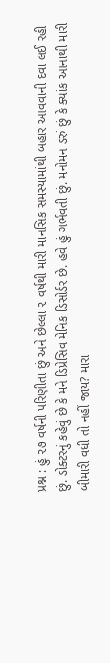પ્રશ્ન : હું ૨૭ વર્ષની પરિણીતા છું અને છેલ્લા ૨ વર્ષથી મારી માનસિક સમસ્યામાંથી બહાર આવવાની દવા લઈ રહી છું. ડોક્ટરનું કહેવું છે કે મને ડિપ્રેસિવ મેનિક ડિસોર્ડર છે. હવે હું ગર્ભવતી છું. મનોમન ડરું છું કે ક્યાંક આનાથી મારી બીમારી વધી તો નહીં જાય? મારા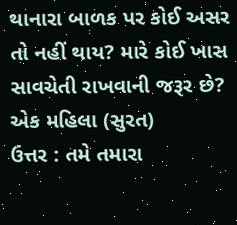થાનારા બાળક પર કોઈ અસર તો નહીં થાય? મારે કોઈ ખાસ સાવચેતી રાખવાની જરૂર છે?
એક મહિલા (સુરત)
ઉત્તર : તમે તમારા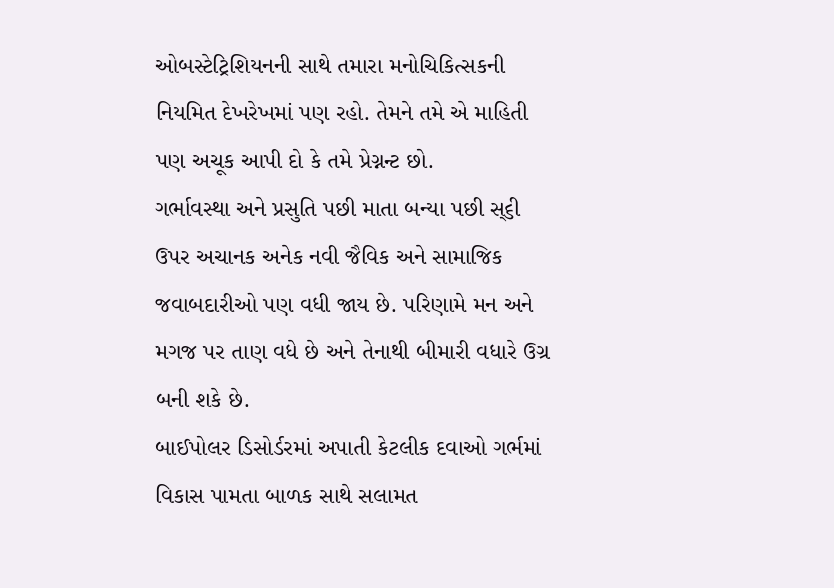ઓબસ્ટેટ્રિશિયનની સાથે તમારા મનોચિકિત્સકની નિયમિત દેખરેખમાં પણ રહો. તેમને તમે એ માહિતી પણ અચૂક આપી દો કે તમે પ્રેગ્નન્ટ છો.
ગર્ભાવસ્થા અને પ્રસુતિ પછી માતા બન્યા પછી સ્૬ી ઉપર અચાનક અનેક નવી જૈવિક અને સામાજિક જવાબદારીઓ પણ વધી જાય છે. પરિણામે મન અને મગજ પર તાણ વધે છે અને તેનાથી બીમારી વધારે ઉગ્ર બની શકે છે.
બાઈપોલર ડિસોર્ડરમાં અપાતી કેટલીક દવાઓ ગર્ભમાં વિકાસ પામતા બાળક સાથે સલામત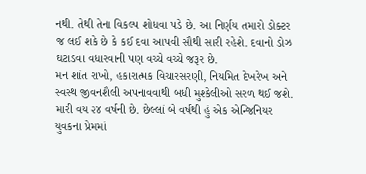નથી. તેથી તેના વિકલ્પ શોધવા પડે છે. આ નિર્ણય તમારો ડોક્ટર જ લઈ શકે છે કે કઈ દવા આપવી સૌથી સારી રહેશે. દવાનો ડોઝ ઘટાડવા વધારવાની પણ વચ્ચે વચ્ચે જરૂર છે.
મન શાંત રાખો, હકારાત્મક વિચારસરણી, નિયમિત દેખરેખ અને સ્વસ્થ જીવનશૈલી અપનાવવાથી બધી મુશ્કેલીઓ સરળ થઈ જશે.
મારી વય ૨૪ વર્ષની છે. છેલ્લાં બે વર્ષથી હું એક એન્જિનિયર યુવકના પ્રેમમાં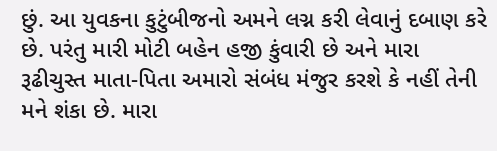છું. આ યુવકના કુટુંબીજનો અમને લગ્ન કરી લેવાનું દબાણ કરે છે. પરંતુ મારી મોટી બહેન હજી કુંવારી છે અને મારા રૂઢીચુસ્ત માતા-પિતા અમારો સંબંધ મંજુર કરશે કે નહીં તેની મને શંકા છે. મારા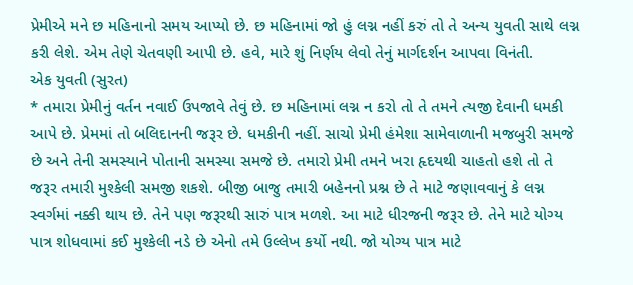પ્રેમીએ મને છ મહિનાનો સમય આપ્યો છે. છ મહિનામાં જો હું લગ્ન નહીં કરું તો તે અન્ય યુવતી સાથે લગ્ન કરી લેશે. એમ તેણે ચેતવણી આપી છે. હવે, મારે શું નિર્ણય લેવો તેનું માર્ગદર્શન આપવા વિનંતી.
એક યુવતી (સુરત)
* તમારા પ્રેમીનું વર્તન નવાઈ ઉપજાવે તેવું છે. છ મહિનામાં લગ્ન ન કરો તો તે તમને ત્યજી દેવાની ધમકી આપે છે. પ્રેમમાં તો બલિદાનની જરૂર છે. ધમકીની નહીં. સાચો પ્રેમી હંમેશા સામેવાળાની મજબુરી સમજે છે અને તેની સમસ્યાને પોતાની સમસ્યા સમજે છે. તમારો પ્રેમી તમને ખરા હૃદયથી ચાહતો હશે તો તે જરૂર તમારી મુશ્કેલી સમજી શકશે. બીજી બાજુ તમારી બહેનનો પ્રશ્ન છે તે માટે જણાવવાનું કે લગ્ન સ્વર્ગમાં નક્કી થાય છે. તેને પણ જરૂરથી સારું પાત્ર મળશે. આ માટે ધીરજની જરૂર છે. તેને માટે યોગ્ય પાત્ર શોધવામાં કઈ મુશ્કેલી નડે છે એનો તમે ઉલ્લેખ કર્યો નથી. જો યોગ્ય પાત્ર માટે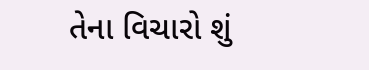તેના વિચારો શું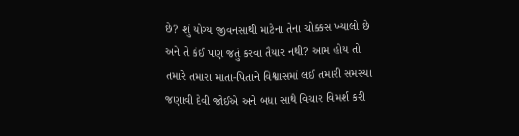છે? શું યોગ્ય જીવનસાથી માટેના તેના ચોક્કસ ખ્યાલો છે અને તે કંઈ પણ જતું કરવા તૈયાર નથી? આમ હોય તો તમારે તમારા માતા-પિતાને વિશ્વાસમાં લઈ તમારી સમસ્યા જણાવી દેવી જોઈએ અને બધા સાથે વિચાર વિમર્શ કરી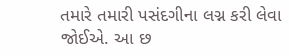તમારે તમારી પસંદગીના લગ્ન કરી લેવા જોઈએ. આ છ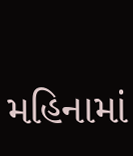મહિનામાં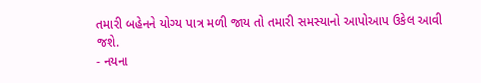તમારી બહેનને યોગ્ય પાત્ર મળી જાય તો તમારી સમસ્યાનો આપોઆપ ઉકેલ આવી જશે.
- નયના